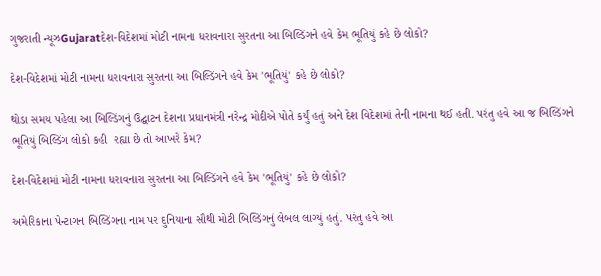ગુજરાતી ન્યૂઝGujaratદેશ-વિદેશમાં મોટી નામના ધરાવનારા સુરતના આ બિલ્ડિંગને હવે કેમ ભૂતિયું કહે છે લોકો?

દેશ-વિદેશમાં મોટી નામના ધરાવનારા સુરતના આ બિલ્ડિંગને હવે કેમ 'ભૂતિયું' કહે છે લોકો?

થોડા સમય પહેલા આ બિલ્ડિંગનું ઉદ્ઘાટન દેશના પ્રધાનમંત્રી નરેન્દ્ર મોદીએ પોતે કર્યું હતું અને દેશ વિદેશમાં તેની નામના થઈ હતી. પરંતુ હવે આ જ બિલ્ડિંગને ભૂતિયું બિલ્ડિંગ લોકો કહી  રહ્યા છે તો આખરે કેમ?

દેશ-વિદેશમાં મોટી નામના ધરાવનારા સુરતના આ બિલ્ડિંગને હવે કેમ 'ભૂતિયું' કહે છે લોકો?

અમેરિકાના પેન્ટાગન બિલ્ડિંગના નામ પર દુનિયાના સૌથી મોટી બિલ્ડિંગનું લેબલ લાગ્યું હતું. પરંતુ હવે આ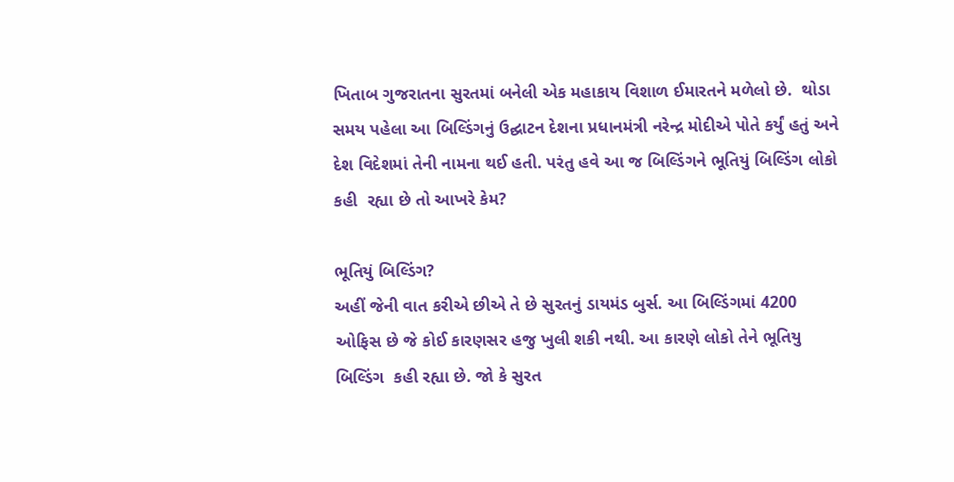ખિતાબ ગુજરાતના સુરતમાં બનેલી એક મહાકાય વિશાળ ઈમારતને મળેલો છે.  થોડા સમય પહેલા આ બિલ્ડિંગનું ઉદ્ઘાટન દેશના પ્રધાનમંત્રી નરેન્દ્ર મોદીએ પોતે કર્યું હતું અને દેશ વિદેશમાં તેની નામના થઈ હતી. પરંતુ હવે આ જ બિલ્ડિંગને ભૂતિયું બિલ્ડિંગ લોકો કહી  રહ્યા છે તો આખરે કેમ?

ભૂતિયું બિલ્ડિંગ?
અહીં જેની વાત કરીએ છીએ તે છે સુરતનું ડાયમંડ બુર્સ. આ બિલ્ડિંગમાં 4200 ઓફિસ છે જે કોઈ કારણસર હજુ ખુલી શકી નથી. આ કારણે લોકો તેને ભૂતિયુ બિલ્ડિંગ  કહી રહ્યા છે. જો કે સુરત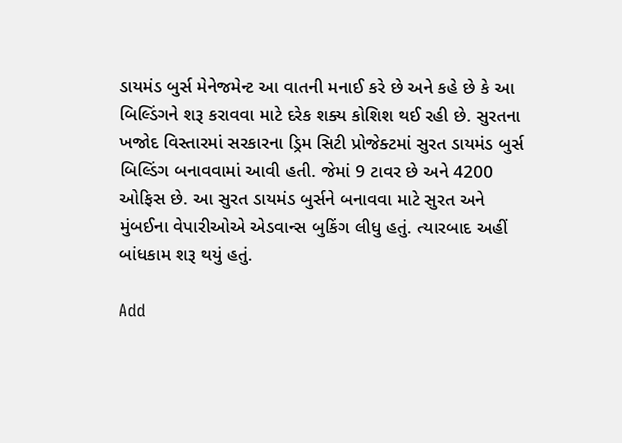ડાયમંડ બુર્સ મેનેજમેન્ટ આ વાતની મનાઈ કરે છે અને કહે છે કે આ બિલ્ડિંગને શરૂ કરાવવા માટે દરેક શક્ય કોશિશ થઈ રહી છે. સુરતના ખજોદ વિસ્તારમાં સરકારના ડ્રિમ સિટી પ્રોજેક્ટમાં સુરત ડાયમંડ બુર્સ બિલ્ડિંગ બનાવવામાં આવી હતી. જેમાં 9 ટાવર છે અને 4200 ઓફિસ છે. આ સુરત ડાયમંડ બુર્સને બનાવવા માટે સુરત અને મુંબઈના વેપારીઓએ એડવાન્સ બુકિંગ લીધુ હતું. ત્યારબાદ અહીં બાંધકામ શરૂ થયું હતું.

Add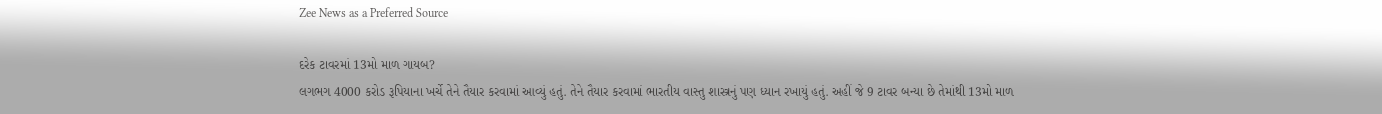Zee News as a Preferred Source

દરેક ટાવરમાં 13મો માળ ગાયબ?
લગભગ 4000 કરોડ રૂપિયાના ખર્ચે તેને તૈયાર કરવામાં આવ્યું હતું. તેને તૈયાર કરવામાં ભારતીય વાસ્તુ શાસ્ત્રનું પણ ધ્યાન રખાયું હતું. અહીં જે 9 ટાવર બન્યા છે તેમાંથી 13મો માળ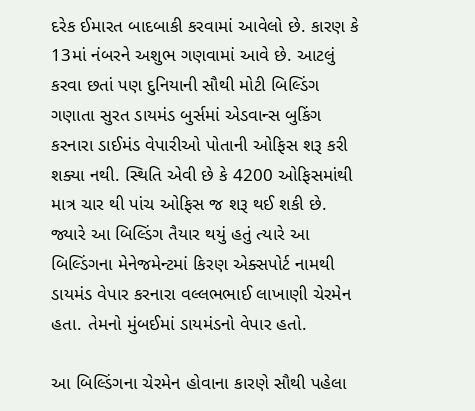દરેક ઈમારત બાદબાકી કરવામાં આવેલો છે. કારણ કે 13માં નંબરને અશુભ ગણવામાં આવે છે. આટલું કરવા છતાં પણ દુનિયાની સૌથી મોટી બિલ્ડિંગ ગણાતા સુરત ડાયમંડ બુર્સમાં એડવાન્સ બુકિંગ કરનારા ડાઈમંડ વેપારીઓ પોતાની ઓફિસ શરૂ કરી શક્યા નથી. સ્થિતિ એવી છે કે 4200 ઓફિસમાંથી માત્ર ચાર થી પાંચ ઓફિસ જ શરૂ થઈ શકી છે. જ્યારે આ બિલ્ડિંગ તૈયાર થયું હતું ત્યારે આ બિલ્ડિંગના મેનેજમેન્ટમાં કિરણ એક્સપોર્ટ નામથી ડાયમંડ વેપાર કરનારા વલ્લભભાઈ લાખાણી ચેરમેન હતા. તેમનો મુંબઈમાં ડાયમંડનો વેપાર હતો.

આ બિલ્ડિંગના ચેરમેન હોવાના કારણે સૌથી પહેલા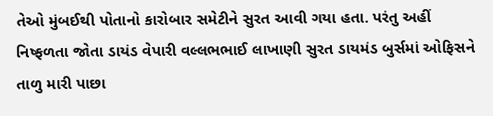તેઓ મુંબઈથી પોતાનો કારોબાર સમેટીને સુરત આવી ગયા હતા. પરંતુ અહીં નિષ્ફળતા જોતા ડાયંડ વેપારી વલ્લભભાઈ લાખાણી સુરત ડાયમંડ બુર્સમાં ઓફિસને તાળુ મારી પાછા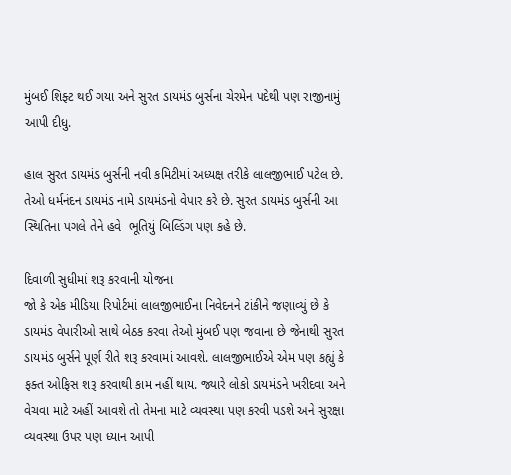મુંબઈ શિફ્ટ થઈ ગયા અને સુરત ડાયમંડ બુર્સના ચેરમેન પદેથી પણ રાજીનામું આપી દીધુ.

હાલ સુરત ડાયમંડ બુર્સની નવી કમિટીમાં અધ્યક્ષ તરીકે લાલજીભાઈ પટેલ છે. તેઓ ધર્મનંદન ડાયમંડ નામે ડાયમંડનો વેપાર કરે છે. સુરત ડાયમંડ બુર્સની આ સ્થિતિના પગલે તેને હવે  ભૂતિયું બિલ્ડિંગ પણ કહે છે.

દિવાળી સુધીમાં શરૂ કરવાની યોજના
જો કે એક મીડિયા રિપોર્ટમાં લાલજીભાઈના નિવેદનને ટાંકીને જણાવ્યું છે કે ડાયમંડ વેપારીઓ સાથે બેઠક કરવા તેઓ મુંબઈ પણ જવાના છે જેનાથી સુરત ડાયમંડ બુર્સને પૂર્ણ રીતે શરૂ કરવામાં આવશે. લાલજીભાઈએ એમ પણ કહ્યું કે ફક્ત ઓફિસ શરૂ કરવાથી કામ નહીં થાય. જ્યારે લોકો ડાયમંડને ખરીદવા અને વેચવા માટે અહીં આવશે તો તેમના માટે વ્યવસ્થા પણ કરવી પડશે અને સુરક્ષા વ્યવસ્થા ઉપર પણ ધ્યાન આપી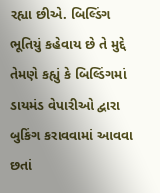રહ્યા છીએ. બિલ્ડિંગ ભૂતિયું કહેવાય છે તે મુદ્દે તેમણે કહ્યું કે બિલ્ડિંગમાં ડાયમંડ વેપારીઓ દ્વારા બુકિંગ કરાવવામાં આવવા છતાં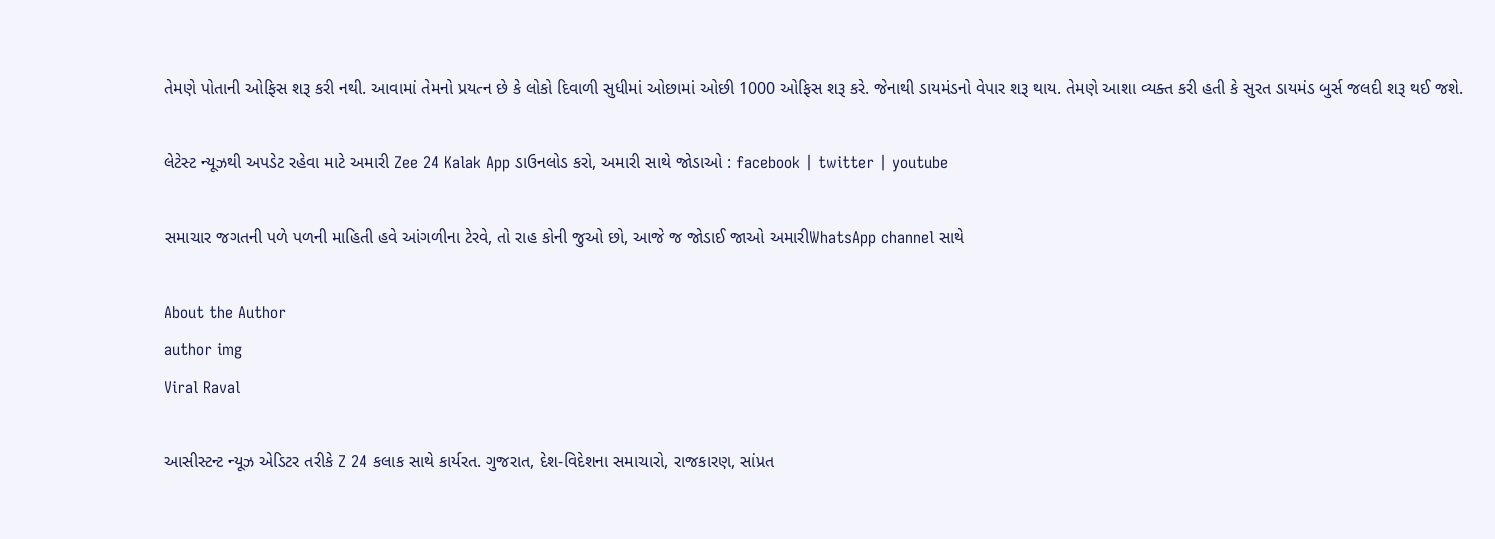તેમણે પોતાની ઓફિસ શરૂ કરી નથી. આવામાં તેમનો પ્રયત્ન છે કે લોકો દિવાળી સુધીમાં ઓછામાં ઓછી 1000 ઓફિસ શરૂ કરે. જેનાથી ડાયમંડનો વેપાર શરૂ થાય. તેમણે આશા વ્યક્ત કરી હતી કે સુરત ડાયમંડ બુર્સ જલદી શરૂ થઈ જશે.

લેટેસ્ટ ન્યૂઝથી અપડેટ રહેવા માટે અમારી Zee 24 Kalak App ડાઉનલોડ કરો, અમારી સાથે જોડાઓ : facebook | twitter | youtube

સમાચાર જગતની પળે પળની માહિતી હવે આંગળીના ટેરવે, તો રાહ કોની જુઓ છો, આજે જ જોડાઈ જાઓ અમારીWhatsApp channel સાથે

About the Author
author img
Viral Raval

આસીસ્ટન્ટ ન્યૂઝ એડિટર તરીકે Z 24 કલાક સાથે કાર્યરત. ગુજરાત, દેશ-વિદેશના સમાચારો, રાજકારણ, સાંપ્રત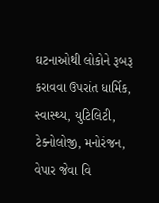ઘટનાઓથી લોકોને રૂબરૂ કરાવવા ઉપરાંત ધાર્મિક, સ્વાસ્થ્ય, યુટિલિટી, ટેક્નોલોજી, મનોરંજન, વેપાર જેવા વિ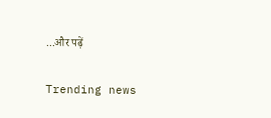...और पढ़ें

Trending news